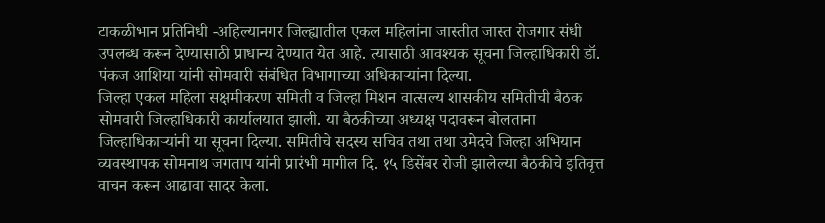टाकळीभान प्रतिनिधी -अहिल्यानगर जिल्ह्यातील एकल महिलांना जास्तीत जास्त रोजगार संधी उपलब्ध करून देण्यासाठी प्राधान्य देण्यात येत आहे. त्यासाठी आवश्यक सूचना जिल्हाधिकारी डॉ. पंकज आशिया यांनी सोमवारी संबंधित विभागाच्या अधिकाऱ्यांना दिल्या.
जिल्हा एकल महिला सक्षमीकरण समिती व जिल्हा मिशन वात्सल्य शासकीय समितीची बैठक सोमवारी जिल्हाधिकारी कार्यालयात झाली. या बैठकीच्या अध्यक्ष पदावरून बोलताना जिल्हाधिकाऱ्यांनी या सूचना दिल्या. समितीचे सदस्य सचिव तथा तथा उमेदचे जिल्हा अभियान व्यवस्थापक सोमनाथ जगताप यांनी प्रारंभी मागील दि. १५ डिसेंबर रोजी झालेल्या बैठकीचे इतिवृत्त वाचन करून आढावा सादर केला.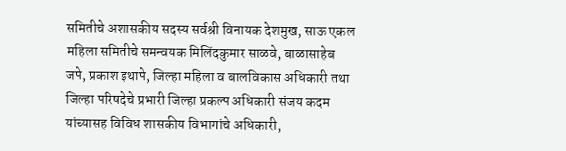समितीचे अशासकीय सदस्य सर्वश्री विनायक देशमुख, साऊ एकल महिला समितीचे समन्वयक मिलिंदकुमार साळवे, बाळासाहेब जपे, प्रकाश इथापे, जिल्हा महिला व बालविकास अधिकारी तथा जिल्हा परिषदेचे प्रभारी जिल्हा प्रकल्प अधिकारी संजय कदम यांच्यासह विविध शासकीय विभागांचे अधिकारी,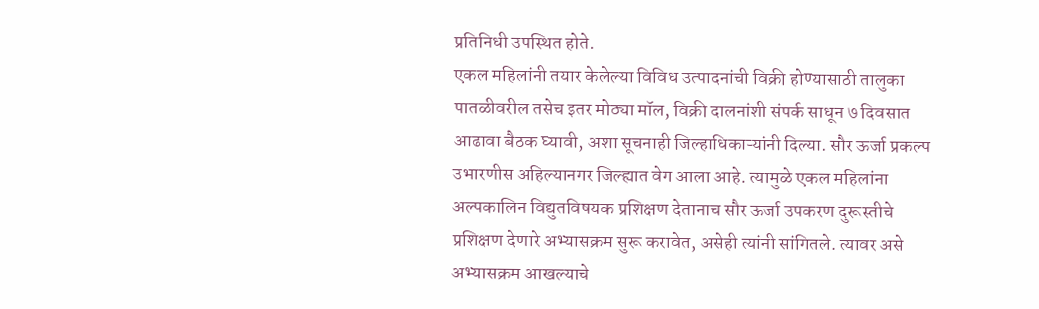प्रतिनिधी उपस्थित होते.
एकल महिलांनी तयार केलेल्या विविध उत्पादनांची विक्री होण्यासाठी तालुका पातळीवरील तसेच इतर मोठ्या मॉल, विक्री दालनांशी संपर्क साधून ७ दिवसात आढावा बैठक घ्यावी, अशा सूचनाही जिल्हाधिकाऱ्यांनी दिल्या. सौर ऊर्जा प्रकल्प उभारणीस अहिल्यानगर जिल्ह्यात वेग आला आहे. त्यामुळे एकल महिलांना अल्पकालिन विद्युतविषयक प्रशिक्षण देतानाच सौर ऊर्जा उपकरण दुरूस्तीचे प्रशिक्षण देणारे अभ्यासक्रम सुरू करावेत, असेही त्यांनी सांगितले. त्यावर असे अभ्यासक्रम आखल्याचे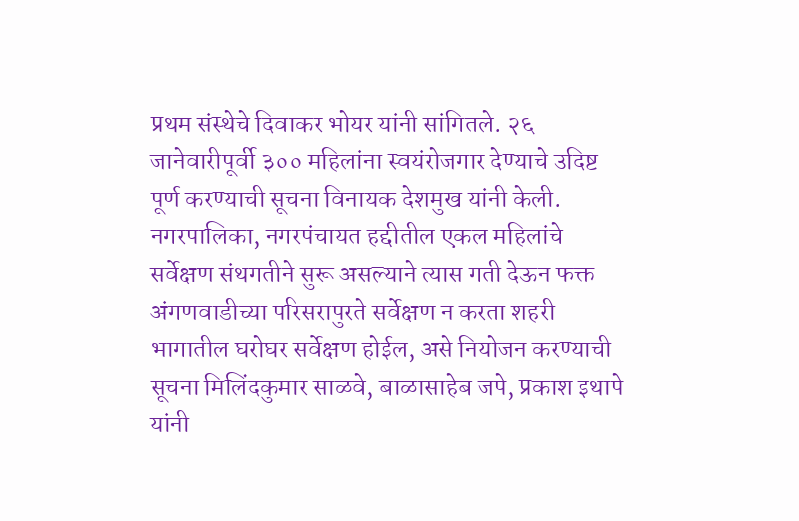प्रथम संस्थेचे दिवाकर भोयर यांनी सांगितले. २६ जानेवारीपूर्वी ३०० महिलांना स्वयंरोजगार देण्याचे उदिष्ट पूर्ण करण्याची सूचना विनायक देशमुख यांनी केली. नगरपालिका, नगरपंचायत हद्दीतील एकल महिलांचे सर्वेक्षण संथगतीने सुरू असल्याने त्यास गती देऊन फक्त अंगणवाडीच्या परिसरापुरते सर्वेक्षण न करता शहरी भागातील घरोघर सर्वेक्षण होईल, असे नियोजन करण्याची सूचना मिलिंदकुमार साळवे, बाळासाहेब जपे, प्रकाश इथापे यांनी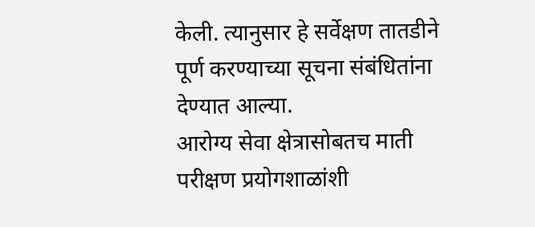केली. त्यानुसार हे सर्वेक्षण तातडीने पूर्ण करण्याच्या सूचना संबंधितांना देण्यात आल्या.
आरोग्य सेवा क्षेत्रासोबतच माती परीक्षण प्रयोगशाळांशी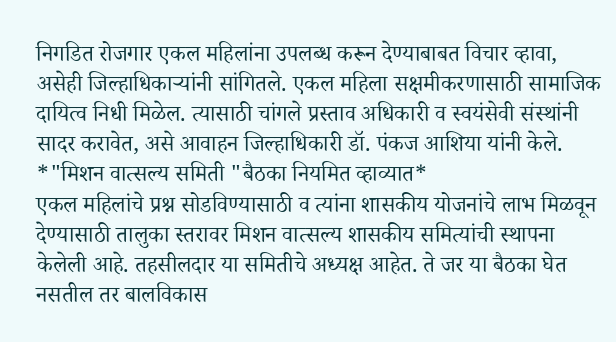निगडित रोजगार एकल महिलांना उपलब्ध करून देण्याबाबत विचार व्हावा, असेही जिल्हाधिकाऱ्यांनी सांगितले. एकल महिला सक्षमीकरणासाठी सामाजिक दायित्व निधी मिळेल. त्यासाठी चांगले प्रस्ताव अधिकारी व स्वयंसेवी संस्थांनी सादर करावेत, असे आवाहन जिल्हाधिकारी डॉ. पंकज आशिया यांनी केले.
*"मिशन वात्सल्य समिती "बैठका नियमित व्हाव्यात*
एकल महिलांचे प्रश्न सोडविण्यासाठी व त्यांना शासकीय योजनांचे लाभ मिळवून देण्यासाठी तालुका स्तरावर मिशन वात्सल्य शासकीय समित्यांची स्थापना केलेली आहे. तहसीलदार या समितीचे अध्यक्ष आहेत. ते जर या बैठका घेत नसतील तर बालविकास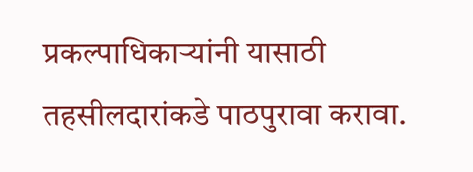प्रकल्पाधिकाऱ्यांनी यासाठी तहसीलदारांकडे पाठपुरावा करावा.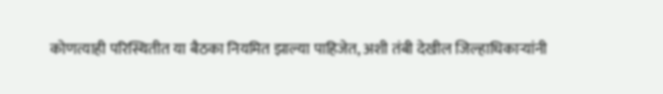कोणत्याही परिस्थितीत या बैठका नियमित झाल्या पाहिजेत, अशी तंबी देखील जिल्हाधिकाऱ्यांनी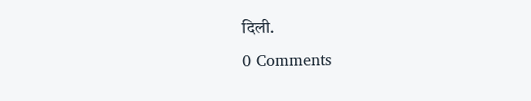दिली.
0 Comments